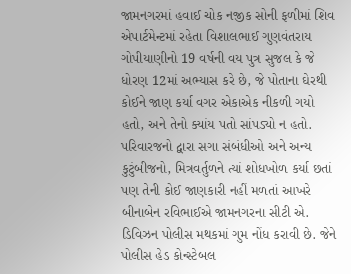જામનગરમાં હવાઈ ચોક નજીક સોની ફળીમાં શિવ એપાર્ટમેન્ટમાં રહેતા વિશાલભાઈ ગુણવંતરાય ગોપીયાણીનો 19 વર્ષની વય પુત્ર સુજલ કે જે ધોરણ 12માં અભ્યાસ કરે છે, જે પોતાના ઘેરથી કોઈને જાણ કર્યા વગર એકાએક નીકળી ગયો હતો, અને તેનો ક્યાંય પતો સાંપડ્યો ન હતો. પરિવારજનો દ્વારા સગા સંબંધીઓ અને અન્ય કુટુંબીજનો, મિત્રવર્તુળને ત્યાં શોધખોળ કર્યા છતાં પણ તેની કોઈ જાણકારી નહીં મળતાં આખરે બીનાબેન રવિભાઈએ જામનગરના સીટી એ. ડિવિઝન પોલીસ મથકમાં ગુમ નોંધ કરાવી છે. જેને પોલીસ હેડ કોન્સ્ટેબલ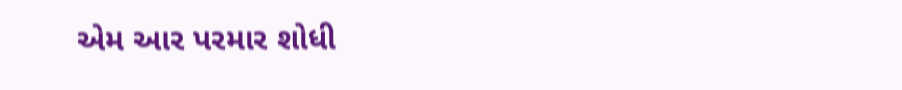એમ આર પરમાર શોધી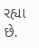રહ્યા છે.